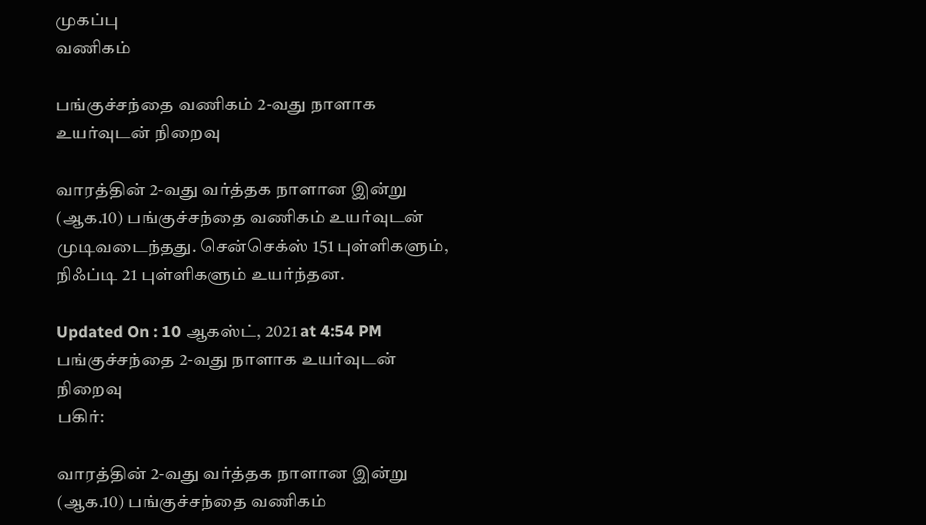முகப்பு
வணிகம்

பங்குச்சந்தை வணிகம் 2-வது நாளாக உயர்வுடன் நிறைவு

வாரத்தின் 2-வது வர்த்தக நாளான இன்று (ஆக.10) பங்குச்சந்தை வணிகம் உயர்வுடன் முடிவடைந்தது. சென்செக்ஸ் 151 புள்ளிகளும், நிஃப்டி 21 புள்ளிகளும் உயர்ந்தன.

Updated On : 10 ஆகஸ்ட், 2021 at 4:54 PM
பங்குச்சந்தை 2-வது நாளாக உயர்வுடன் நிறைவு
பகிர்:

வாரத்தின் 2-வது வர்த்தக நாளான இன்று (ஆக.10) பங்குச்சந்தை வணிகம்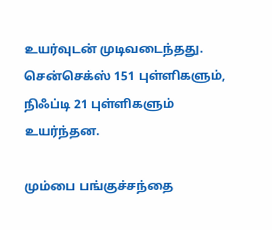உயர்வுடன் முடிவடைந்தது. சென்செக்ஸ் 151 புள்ளிகளும், நிஃப்டி 21 புள்ளிகளும் உயர்ந்தன.

மும்பை பங்குச்சந்தை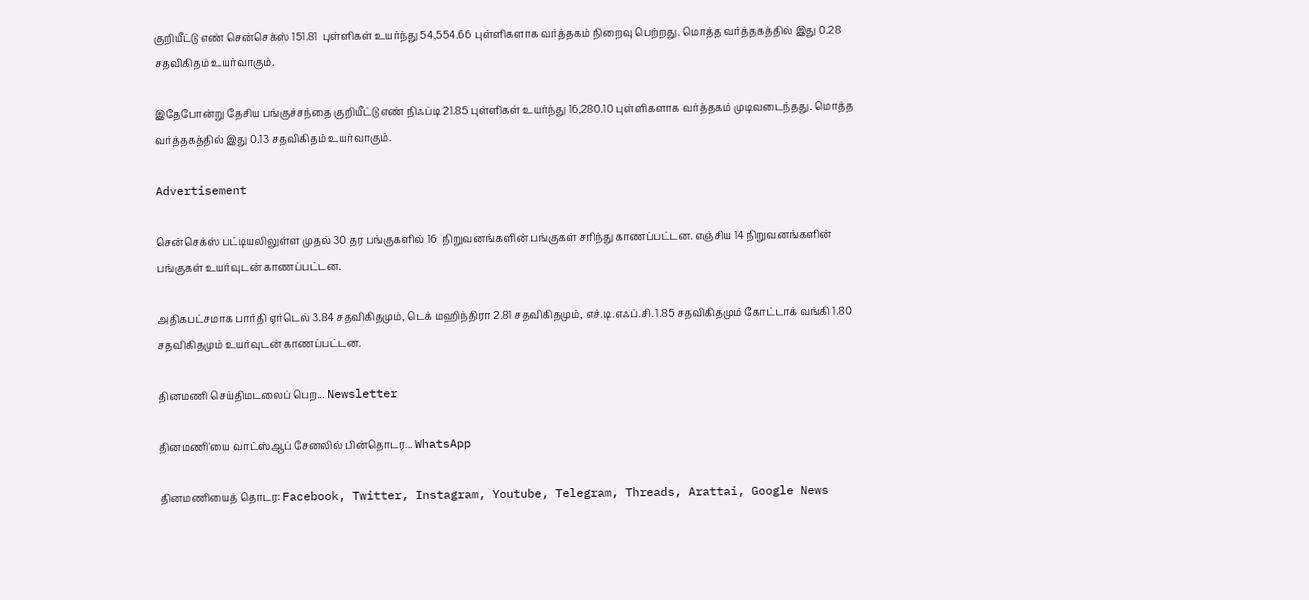குறியீட்டு எண் சென்செக்ஸ் 151.81  புள்ளிகள் உயர்ந்து 54,554.66 புள்ளிகளாக வர்த்தகம் நிறைவு பெற்றது. மொத்த வர்த்தகத்தில் இது 0.28 சதவிகிதம் உயர்வாகும்.

இதேபோன்று தேசிய பங்குச்சந்தை குறியீட்டு எண் நிஃப்டி 21.85 புள்ளிகள் உயர்ந்து 16,280.10 புள்ளிகளாக வர்த்தகம் முடிவடைந்தது. மொத்த வர்த்தகத்தில் இது 0.13 சதவிகிதம் உயர்வாகும்.

Advertisement

சென்செக்ஸ் பட்டியலிலுள்ள முதல் 30 தர பங்குகளில் 16  நிறுவனங்களின் பங்குகள் சரிந்து காணப்பட்டன. எஞ்சிய 14 நிறுவனங்களின் பங்குகள் உயர்வுடன் காணப்பட்டன.

அதிகபட்சமாக பார்தி ஏர்டெல் 3.84 சதவிகிதமும், டெக் மஹிந்திரா 2.81 சதவிகிதமும், எச்.டி.எஃப்.சி. 1.85 சதவிகிதமும் கோட்டாக் வங்கி 1.80 சதவிகிதமும் உயர்வுடன் காணப்பட்டன.

தினமணி செய்திமடலைப் பெற... Newsletter

தினமணி'யை வாட்ஸ்ஆப் சேனலில் பின்தொடர... WhatsApp

தினமணியைத் தொடர: Facebook, Twitter, Instagram, Youtube, Telegram, Threads, Arattai, Google News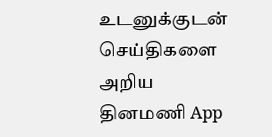உடனுக்குடன் செய்திகளை அறிய தினமணி App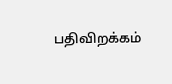பதிவிறக்கம்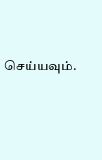செய்யவும்.